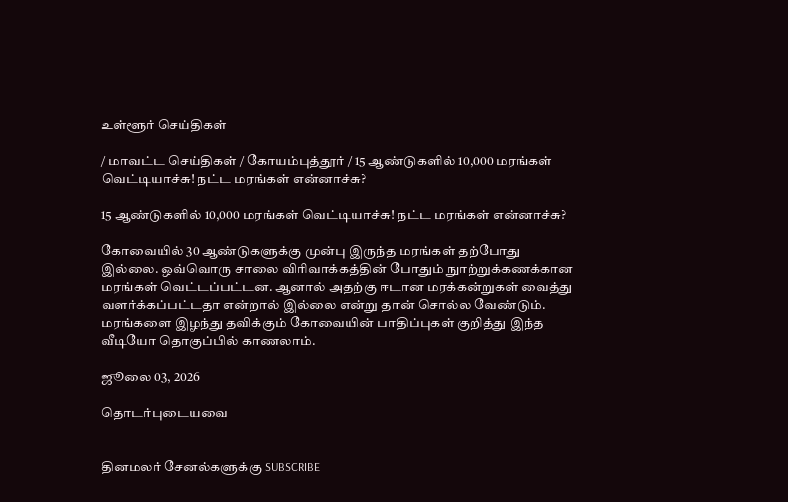உள்ளூர் செய்திகள்

/ மாவட்ட செய்திகள் / கோயம்புத்தூர் / 15 ஆண்டுகளில் 10,000 மரங்கள் வெட்டியாச்சு! நட்ட மரங்கள் என்னாச்சு?

15 ஆண்டுகளில் 10,000 மரங்கள் வெட்டியாச்சு! நட்ட மரங்கள் என்னாச்சு?

கோவையில் 30 ஆண்டுகளுக்கு முன்பு இருந்த மரங்கள் தற்போது இல்லை. ஒவ்வொரு சாலை விரிவாக்கத்தின் போதும் நுாற்றுக்கணக்கான மரங்கள் வெட்டப்பட்டன. ஆனால் அதற்கு ஈடான மரக்கன்றுகள் வைத்து வளர்க்கப்பட்டதா என்றால் இல்லை என்று தான் சொல்ல வேண்டும். மரங்களை இழந்து தவிக்கும் கோவையின் பாதிப்புகள் குறித்து இந்த வீடியோ தொகுப்பில் காணலாம்.

ஜூலை 03, 2026

தொடர்புடையவை


தினமலர் சேனல்களுக்கு SUBSCRIBE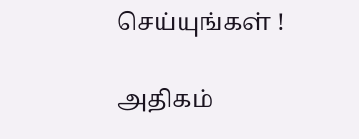செய்யுங்கள் !

அதிகம்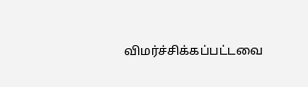விமர்ச்சிக்கப்பட்டவை